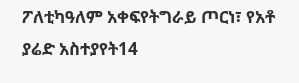ፖለቲካዓለም አቀፍየትግራይ ጦርነ፣ የአቶ ያሬድ አስተያየት14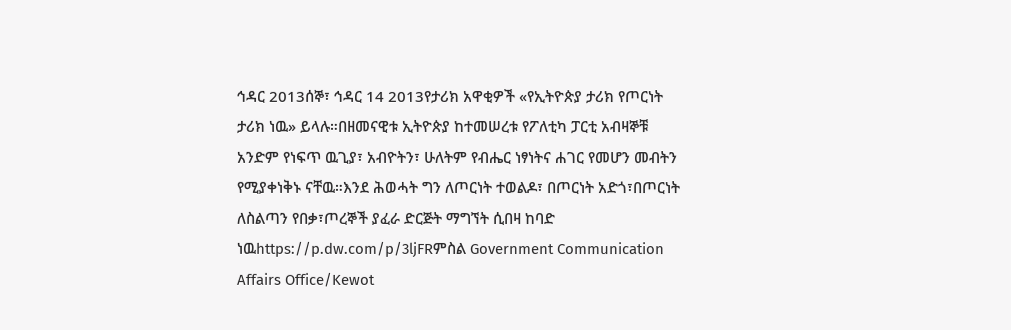ኅዳር 2013ሰኞ፣ ኅዳር 14 2013የታሪክ አዋቂዎች «የኢትዮጵያ ታሪክ የጦርነት ታሪክ ነዉ» ይላሉ።በዘመናዊቱ ኢትዮጵያ ከተመሠረቱ የፖለቲካ ፓርቲ አብዛኞቹ አንድም የነፍጥ ዉጊያ፣ አብዮትን፣ ሁለትም የብሔር ነፃነትና ሐገር የመሆን መብትን የሚያቀነቅኑ ናቸዉ።እንደ ሕወሓት ግን ለጦርነት ተወልዶ፣ በጦርነት አድጎ፣በጦርነት ለስልጣን የበቃ፣ጦረኞች ያፈራ ድርጅት ማግኘት ሲበዛ ከባድ ነዉhttps://p.dw.com/p/3ljFRምስል Government Communication Affairs Office/Kewot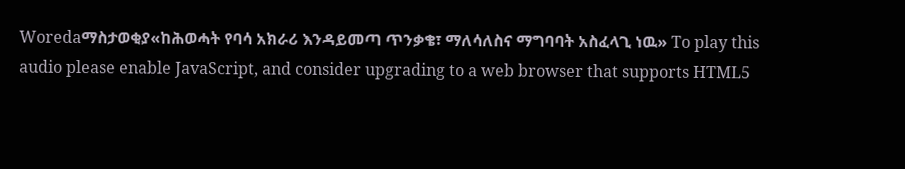Woredaማስታወቂያ«ከሕወሓት የባሳ አክራሪ እንዳይመጣ ጥንቃቄ፣ ማለሳለስና ማግባባት አስፈላጊ ነዉ» To play this audio please enable JavaScript, and consider upgrading to a web browser that supports HTML5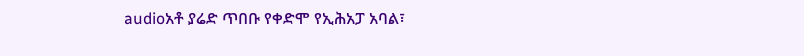audioአቶ ያሬድ ጥበቡ የቀድሞ የኢሕአፓ አባል፣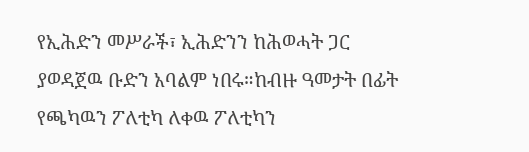የኢሕድን መሥራች፣ ኢሕድንን ከሕወሓት ጋር ያወዳጀዉ ቡድን አባልም ነበሩ።ከብዙ ዓመታት በፊት የጫካዉን ፖለቲካ ለቀዉ ፖለቲካን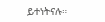ይተነትናሉ።